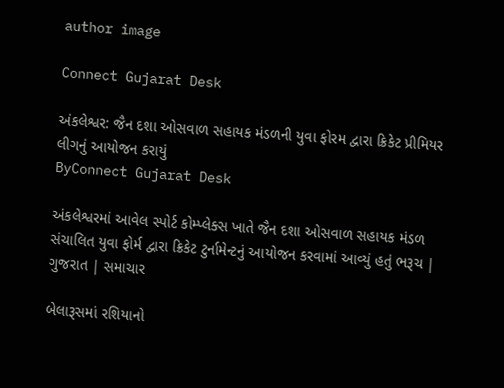author image

Connect Gujarat Desk

અંકલેશ્વર: જૈન દશા ઓસવાળ સહાયક મંડળની યુવા ફોરમ દ્વારા ક્રિકેટ પ્રીમિયર લીગનું આયોજન કરાયું
ByConnect Gujarat Desk

અંકલેશ્વરમાં આવેલ સ્પોર્ટ કોમ્પ્લેક્સ ખાતે જૈન દશા ઓસવાળ સહાયક મંડળ સંચાલિત યુવા ફોર્મ દ્વારા ક્રિકેટ ટુર્નામેન્ટનું આયોજન કરવામાં આવ્યું હતું ભરૂચ | ગુજરાત | સમાચાર

બેલારૂસમાં રશિયાનો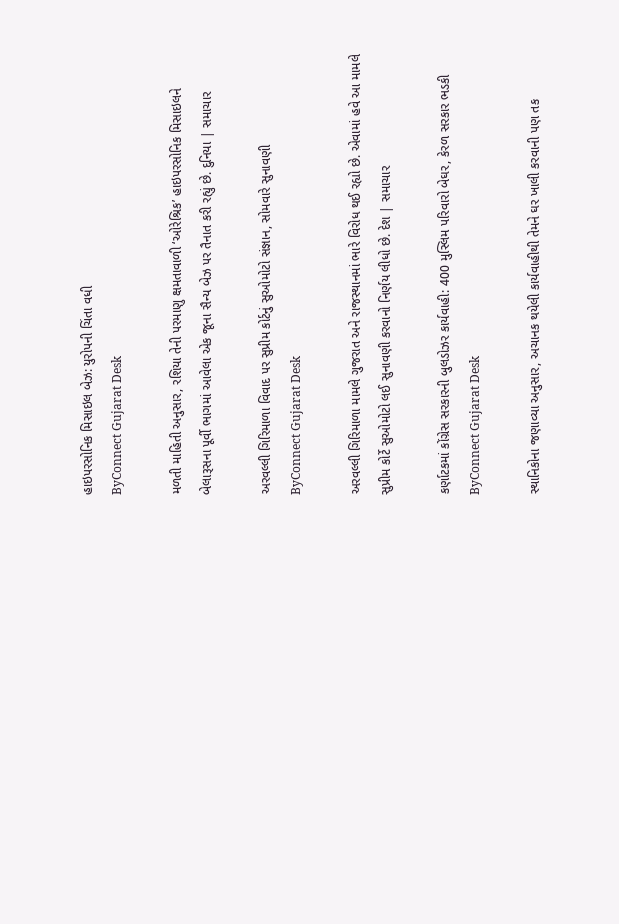હાઇપરસોનિક મિસાઇલ બેઝ: યુરોપની ચિંતા વધી
ByConnect Gujarat Desk

મળતી માહિતી અનુસાર, રશિયા તેની પરમાણુ ક્ષમતાવાળી ‘ઓરેશ્રિક’ હાઇપરસોનિક મિસાઇલને બેલારૂસના પૂર્વી ભાગમાં આવેલા એક જૂના સૈન્ય બેઝ પર તૈનાત કરી રહ્યું છે. દુનિયા | સમાચાર

અરવલ્લી ગિરિમાળા વિવાદ પર સુપ્રીમ કોર્ટનું સુઓમોટો સંજ્ઞાન, સોમવારે સુનાવણી
ByConnect Gujarat Desk

અરવલ્લી ગિરિમાળા મામલે ગુજરાત અને રાજસ્થાનમાં ભારે વિરોધ થઈ રહ્યો છે. એવામાં હવે આ મામલે સુપ્રીમ કોર્ટે સુઓમોટો લઈ સુનાવણી કરવાનો નિર્ણય લીધો છે. દેશ | સમાચાર

કર્ણાટકમાં કોંગ્રેસ સરકારની બુલડોઝર કાર્યવાહી: 400 મુસ્લિમ પરિવારો બેઘર, કેરળ સરકાર ભડકી
ByConnect Gujarat Desk

સ્થાનિકોના જણાવ્યા અનુસાર, અચાનક થયેલી કાર્યવાહીથી તેમને ઘર ખાલી કરવાની પણ તક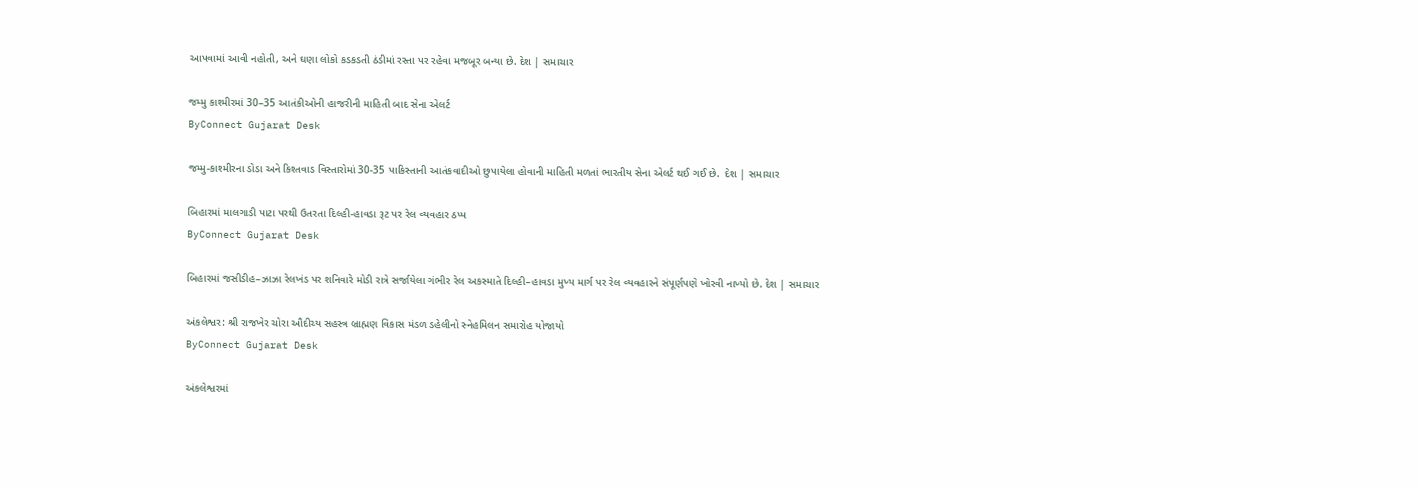આપવામાં આવી નહોતી, અને ઘણા લોકો કડકડતી ઠંડીમાં રસ્તા પર રહેવા મજબૂર બન્યા છે. દેશ | સમાચાર

જમ્મુ કાશ્મીરમાં 30–35 આતંકીઓની હાજરીની માહિતી બાદ સેના એલર્ટ
ByConnect Gujarat Desk

જમ્મુ-કાશ્મીરના ડોડા અને કિશ્તવાડ વિસ્તારોમાં 30-35 પાકિસ્તાની આતંકવાદીઓ છુપાયેલા હોવાની માહિતી મળતાં ભારતીય સેના એલર્ટ થઈ ગઈ છે.  દેશ | સમાચાર

બિહારમાં માલગાડી પાટા પરથી ઉતરતા દિલ્હી-હાવડા રૂટ પર રેલ વ્યવહાર ઠપ્પ
ByConnect Gujarat Desk

બિહારમાં જસીડીહ–ઝાઝા રેલખંડ પર શનિવારે મોડી રાત્રે સર્જાયેલા ગંભીર રેલ અકસ્માતે દિલ્હી–હાવડા મુખ્ય માર્ગ પર રેલ વ્યવહારને સંપૂર્ણપણે ખોરવી નાખ્યો છે. દેશ | સમાચાર

અંકલેશ્વર: શ્રી રાજખેર ચોરા ઔદીચ્ય સહસ્ત્ર બ્રાહ્મણ વિકાસ મંડળ ડહેલીનો સ્નેહમિલન સમારોહ યોજાયો
ByConnect Gujarat Desk

અંકલેશ્વરમાં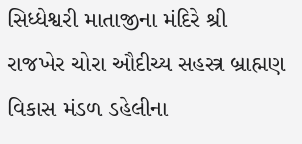સિધ્ધેશ્વરી માતાજીના મંદિરે શ્રી રાજખેર ચોરા ઔદીચ્ય સહસ્ત્ર બ્રાહ્મણ વિકાસ મંડળ ડહેલીના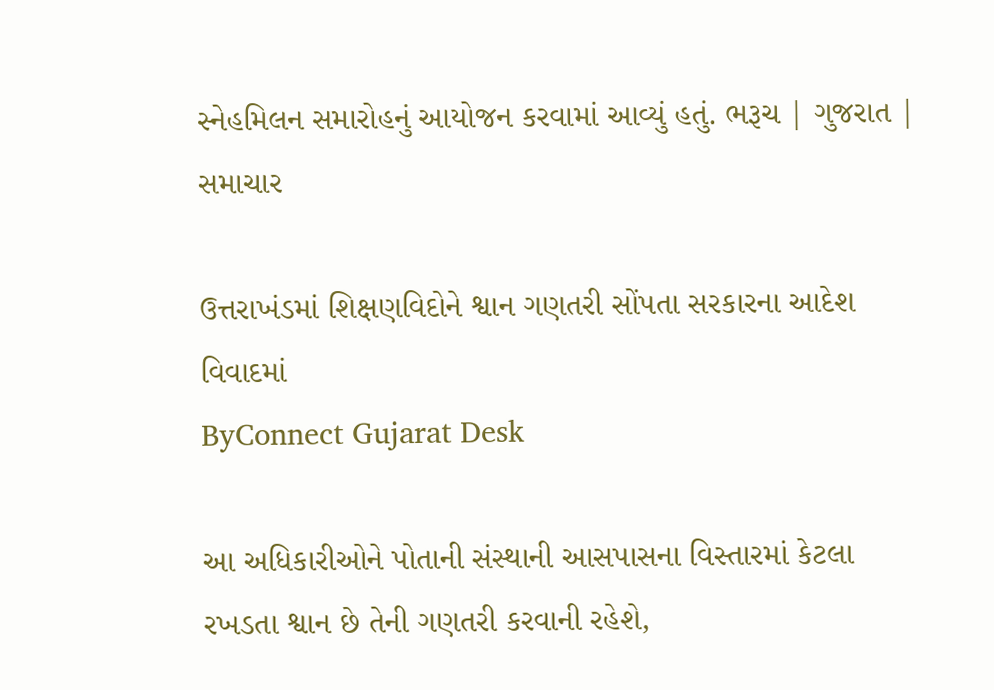સ્નેહમિલન સમારોહનું આયોજન કરવામાં આવ્યું હતું. ભરૂચ | ગુજરાત | સમાચાર

ઉત્તરાખંડમાં શિક્ષણવિદોને શ્વાન ગણતરી સોંપતા સરકારના આદેશ વિવાદમાં
ByConnect Gujarat Desk

આ અધિકારીઓને પોતાની સંસ્થાની આસપાસના વિસ્તારમાં કેટલા રખડતા શ્વાન છે તેની ગણતરી કરવાની રહેશે,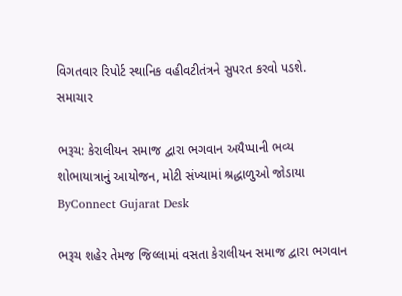વિગતવાર રિપોર્ટ સ્થાનિક વહીવટીતંત્રને સુપરત કરવો પડશે. સમાચાર

ભરૂચ: કેરાલીયન સમાજ દ્વારા ભગવાન અયૈપ્પાની ભવ્ય શોભાયાત્રાનું આયોજન, મોટી સંખ્યામાં શ્રદ્ધાળુઓ જોડાયા
ByConnect Gujarat Desk

ભરૂચ શહેર તેમજ જિલ્લામાં વસતા કેરાલીયન સમાજ દ્વારા ભગવાન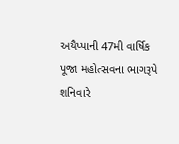અયૈપ્પાની 47મી વાર્ષિક પૂજા મહોત્સવના ભાગરૂપે શનિવારે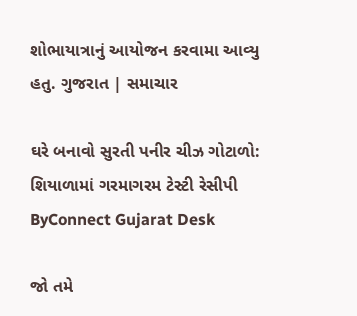શોભાયાત્રાનું આયોજન કરવામા આવ્યુ હતુ. ગુજરાત | સમાચાર

ઘરે બનાવો સુરતી પનીર ચીઝ ગોટાળો: શિયાળામાં ગરમાગરમ ટેસ્ટી રેસીપી
ByConnect Gujarat Desk

જો તમે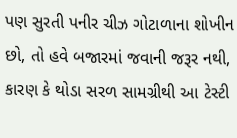પણ સુરતી પનીર ચીઝ ગોટાળાના શોખીન છો, તો હવે બજારમાં જવાની જરૂર નથી, કારણ કે થોડા સરળ સામગ્રીથી આ ટેસ્ટી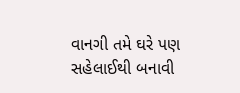વાનગી તમે ઘરે પણ સહેલાઈથી બનાવી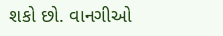શકો છો. વાનગીઓ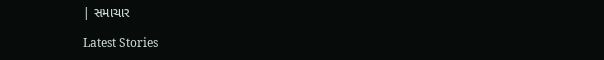| સમાચાર

Latest Stories